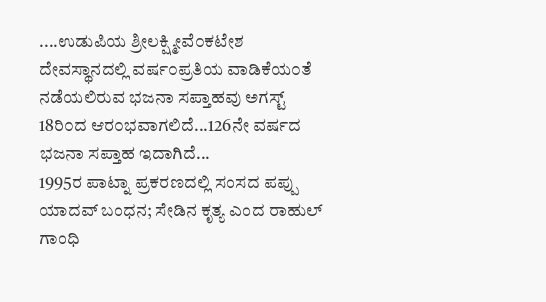....ಉಡುಪಿಯ ಶ್ರೀಲಕ್ಷ್ಮೀವೆ೦ಕಟೇಶ ದೇವಸ್ಥಾನದಲ್ಲಿ ವರ್ಷ೦ಪ್ರತಿಯ ವಾಡಿಕೆಯ೦ತೆ ನಡೆಯಲಿರುವ ಭಜನಾ ಸಪ್ತಾಹವು ಅಗಸ್ಟ್ 18ರಿ೦ದ ಆರ೦ಭವಾಗಲಿದೆ...126ನೇ ವರ್ಷದ ಭಜನಾ ಸಪ್ತಾಹ ಇದಾಗಿದೆ...
1995ರ ಪಾಟ್ನಾ ಪ್ರಕರಣದಲ್ಲಿ ಸಂಸದ ಪಪ್ಪು ಯಾದವ್ ಬಂಧನ; ಸೇಡಿನ ಕೃತ್ಯ ಎಂದ ರಾಹುಲ್ ಗಾಂಧಿ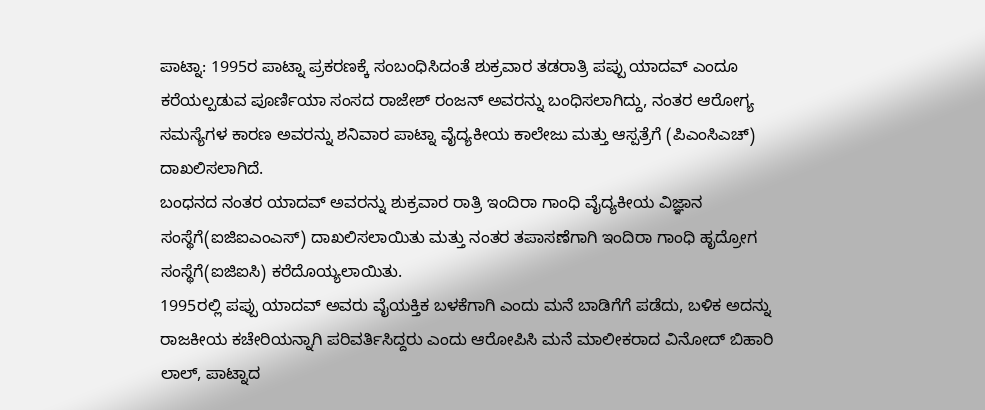ಪಾಟ್ನಾ: 1995ರ ಪಾಟ್ನಾ ಪ್ರಕರಣಕ್ಕೆ ಸಂಬಂಧಿಸಿದಂತೆ ಶುಕ್ರವಾರ ತಡರಾತ್ರಿ ಪಪ್ಪು ಯಾದವ್ ಎಂದೂ ಕರೆಯಲ್ಪಡುವ ಪೂರ್ಣಿಯಾ ಸಂಸದ ರಾಜೇಶ್ ರಂಜನ್ ಅವರನ್ನು ಬಂಧಿಸಲಾಗಿದ್ದು, ನಂತರ ಆರೋಗ್ಯ ಸಮಸ್ಯೆಗಳ ಕಾರಣ ಅವರನ್ನು ಶನಿವಾರ ಪಾಟ್ನಾ ವೈದ್ಯಕೀಯ ಕಾಲೇಜು ಮತ್ತು ಆಸ್ಪತ್ರೆಗೆ (ಪಿಎಂಸಿಎಚ್) ದಾಖಲಿಸಲಾಗಿದೆ.
ಬಂಧನದ ನಂತರ ಯಾದವ್ ಅವರನ್ನು ಶುಕ್ರವಾರ ರಾತ್ರಿ ಇಂದಿರಾ ಗಾಂಧಿ ವೈದ್ಯಕೀಯ ವಿಜ್ಞಾನ ಸಂಸ್ಥೆಗೆ(ಐಜಿಐಎಂಎಸ್) ದಾಖಲಿಸಲಾಯಿತು ಮತ್ತು ನಂತರ ತಪಾಸಣೆಗಾಗಿ ಇಂದಿರಾ ಗಾಂಧಿ ಹೃದ್ರೋಗ ಸಂಸ್ಥೆಗೆ(ಐಜಿಐಸಿ) ಕರೆದೊಯ್ಯಲಾಯಿತು.
1995ರಲ್ಲಿ ಪಪ್ಪು ಯಾದವ್ ಅವರು ವೈಯಕ್ತಿಕ ಬಳಕೆಗಾಗಿ ಎಂದು ಮನೆ ಬಾಡಿಗೆಗೆ ಪಡೆದು, ಬಳಿಕ ಅದನ್ನು ರಾಜಕೀಯ ಕಚೇರಿಯನ್ನಾಗಿ ಪರಿವರ್ತಿಸಿದ್ದರು ಎಂದು ಆರೋಪಿಸಿ ಮನೆ ಮಾಲೀಕರಾದ ವಿನೋದ್ ಬಿಹಾರಿ ಲಾಲ್, ಪಾಟ್ನಾದ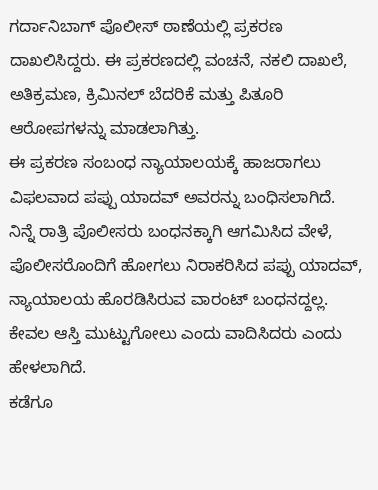ಗರ್ದಾನಿಬಾಗ್ ಪೊಲೀಸ್ ಠಾಣೆಯಲ್ಲಿ ಪ್ರಕರಣ ದಾಖಲಿಸಿದ್ದರು. ಈ ಪ್ರಕರಣದಲ್ಲಿ ವಂಚನೆ, ನಕಲಿ ದಾಖಲೆ, ಅತಿಕ್ರಮಣ, ಕ್ರಿಮಿನಲ್ ಬೆದರಿಕೆ ಮತ್ತು ಪಿತೂರಿ ಆರೋಪಗಳನ್ನು ಮಾಡಲಾಗಿತ್ತು.
ಈ ಪ್ರಕರಣ ಸಂಬಂಧ ನ್ಯಾಯಾಲಯಕ್ಕೆ ಹಾಜರಾಗಲು ವಿಫಲವಾದ ಪಪ್ಪು ಯಾದವ್ ಅವರನ್ನು ಬಂಧಿಸಲಾಗಿದೆ.
ನಿನ್ನೆ ರಾತ್ರಿ ಪೊಲೀಸರು ಬಂಧನಕ್ಕಾಗಿ ಆಗಮಿಸಿದ ವೇಳೆ, ಪೊಲೀಸರೊಂದಿಗೆ ಹೋಗಲು ನಿರಾಕರಿಸಿದ ಪಪ್ಪು ಯಾದವ್, ನ್ಯಾಯಾಲಯ ಹೊರಡಿಸಿರುವ ವಾರಂಟ್ ಬಂಧನದ್ದಲ್ಲ. ಕೇವಲ ಆಸ್ತಿ ಮುಟ್ಟುಗೋಲು ಎಂದು ವಾದಿಸಿದರು ಎಂದು ಹೇಳಲಾಗಿದೆ.
ಕಡೆಗೂ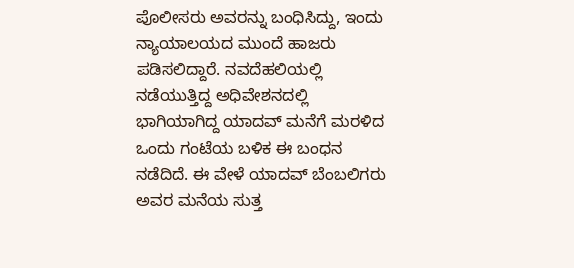ಪೊಲೀಸರು ಅವರನ್ನು ಬಂಧಿಸಿದ್ದು, ಇಂದು ನ್ಯಾಯಾಲಯದ ಮುಂದೆ ಹಾಜರು ಪಡಿಸಲಿದ್ದಾರೆ. ನವದೆಹಲಿಯಲ್ಲಿ ನಡೆಯುತ್ತಿದ್ದ ಅಧಿವೇಶನದಲ್ಲಿ ಭಾಗಿಯಾಗಿದ್ದ ಯಾದವ್ ಮನೆಗೆ ಮರಳಿದ ಒಂದು ಗಂಟೆಯ ಬಳಿಕ ಈ ಬಂಧನ ನಡೆದಿದೆ. ಈ ವೇಳೆ ಯಾದವ್ ಬೆಂಬಲಿಗರು ಅವರ ಮನೆಯ ಸುತ್ತ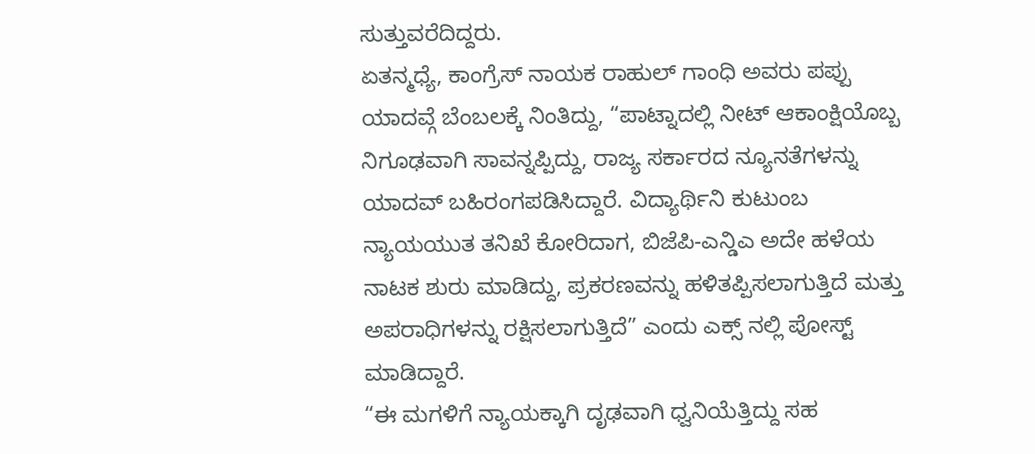ಸುತ್ತುವರೆದಿದ್ದರು.
ಏತನ್ಮಧ್ಯೆ, ಕಾಂಗ್ರೆಸ್ ನಾಯಕ ರಾಹುಲ್ ಗಾಂಧಿ ಅವರು ಪಪ್ಪು ಯಾದವ್ಗೆ ಬೆಂಬಲಕ್ಕೆ ನಿಂತಿದ್ದು, “ಪಾಟ್ನಾದಲ್ಲಿ ನೀಟ್ ಆಕಾಂಕ್ಷಿಯೊಬ್ಬ ನಿಗೂಢವಾಗಿ ಸಾವನ್ನಪ್ಪಿದ್ದು, ರಾಜ್ಯ ಸರ್ಕಾರದ ನ್ಯೂನತೆಗಳನ್ನು ಯಾದವ್ ಬಹಿರಂಗಪಡಿಸಿದ್ದಾರೆ. ವಿದ್ಯಾರ್ಥಿನಿ ಕುಟುಂಬ ನ್ಯಾಯಯುತ ತನಿಖೆ ಕೋರಿದಾಗ, ಬಿಜೆಪಿ-ಎನ್ಡಿಎ ಅದೇ ಹಳೆಯ ನಾಟಕ ಶುರು ಮಾಡಿದ್ದು, ಪ್ರಕರಣವನ್ನು ಹಳಿತಪ್ಪಿಸಲಾಗುತ್ತಿದೆ ಮತ್ತು ಅಪರಾಧಿಗಳನ್ನು ರಕ್ಷಿಸಲಾಗುತ್ತಿದೆ” ಎಂದು ಎಕ್ಸ್ ನಲ್ಲಿ ಪೋಸ್ಟ್ ಮಾಡಿದ್ದಾರೆ.
“ಈ ಮಗಳಿಗೆ ನ್ಯಾಯಕ್ಕಾಗಿ ದೃಢವಾಗಿ ಧ್ವನಿಯೆತ್ತಿದ್ದು ಸಹ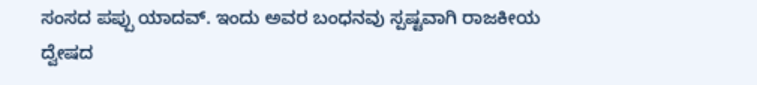ಸಂಸದ ಪಪ್ಪು ಯಾದವ್. ಇಂದು ಅವರ ಬಂಧನವು ಸ್ಪಷ್ಟವಾಗಿ ರಾಜಕೀಯ ದ್ವೇಷದ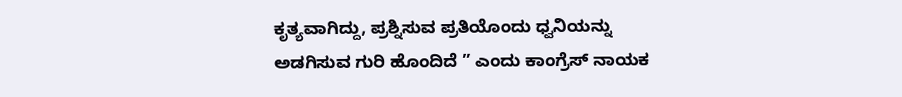ಕೃತ್ಯವಾಗಿದ್ದು, ಪ್ರಶ್ನಿಸುವ ಪ್ರತಿಯೊಂದು ಧ್ವನಿಯನ್ನು ಅಡಗಿಸುವ ಗುರಿ ಹೊಂದಿದೆ ” ಎಂದು ಕಾಂಗ್ರೆಸ್ ನಾಯಕ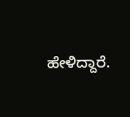ಹೇಳಿದ್ದಾರೆ.